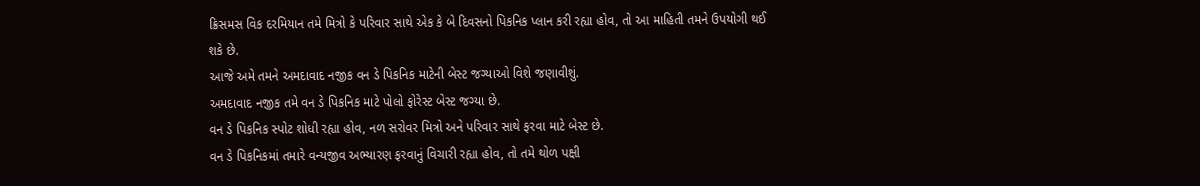ક્રિસમસ વિક દરમિયાન તમે મિત્રો કે પરિવાર સાથે એક કે બે દિવસનો પિકનિક પ્લાન કરી રહ્યા હોવ, તો આ માહિતી તમને ઉપયોગી થઈ શકે છે.
આજે અમે તમને અમદાવાદ નજીક વન ડે પિકનિક માટેની બેસ્ટ જગ્યાઓ વિશે જણાવીશું.
અમદાવાદ નજીક તમે વન ડે પિકનિક માટે પોલો ફોરેસ્ટ બેસ્ટ જગ્યા છે.
વન ડે પિકનિક સ્પોટ શોધી રહ્યા હોવ, નળ સરોવર મિત્રો અને પરિવાર સાથે ફરવા માટે બેસ્ટ છે.
વન ડે પિકનિકમાં તમારે વન્યજીવ અભ્યારણ ફરવાનું વિચારી રહ્યા હોવ, તો તમે થોળ પક્ષી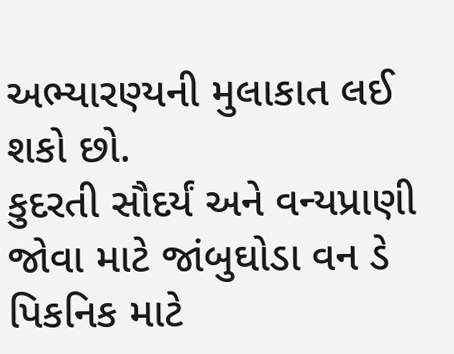અભ્યારણ્યની મુલાકાત લઈ શકો છો.
કુદરતી સૌદર્યં અને વન્યપ્રાણી જોવા માટે જાંબુઘોડા વન ડે પિકનિક માટે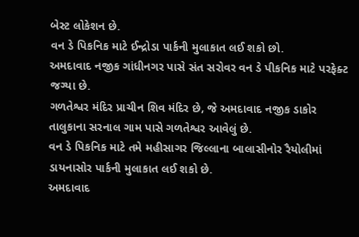બેસ્ટ લોકેશન છે.
વન ડે પિકનિક માટે ઈન્દ્રોડા પાર્કની મુલાકાત લઈ શકો છો.
અમદાવાદ નજીક ગાંધીનગર પાસે સંત સરોવર વન ડે પીકનિક માટે પરફેક્ટ જગ્યા છે.
ગળતેશ્વર મંદિર પ્રાચીન શિવ મંદિર છે, જે અમદાવાદ નજીક ડાકોર તાલુકાના સરનાલ ગામ પાસે ગળતેશ્વર આવેલું છે.
વન ડે પિકનિક માટે તમે મહીસાગર જિલ્લાના બાલાસીનોર રૈયોલીમાં ડાયનાસોર પાર્કની મુલાકાત લઈ શકો છે.
અમદાવાદ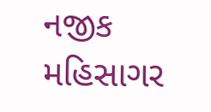નજીક મહિસાગર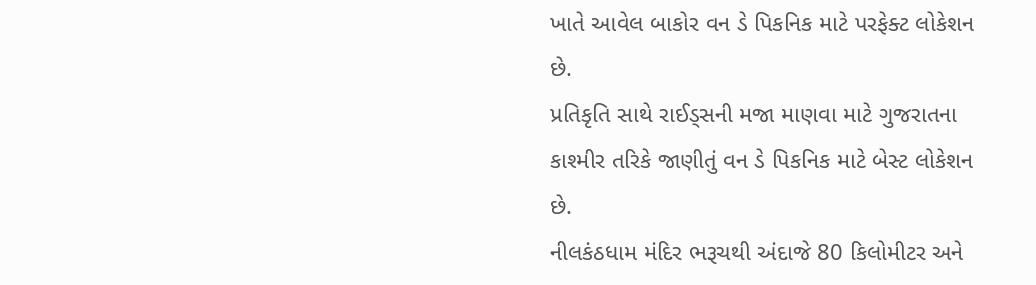ખાતે આવેલ બાકોર વન ડે પિકનિક માટે પરફેક્ટ લોકેશન છે.
પ્રતિકૃતિ સાથે રાઈડ્સની મજા માણવા માટે ગુજરાતના કાશ્મીર તરિકે જાણીતું વન ડે પિકનિક માટે બેસ્ટ લોકેશન છે.
નીલકંઠધામ મંદિર ભરૂચથી અંદાજે 80 કિલોમીટર અને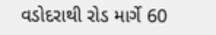વડોદરાથી રોડ માર્ગે 60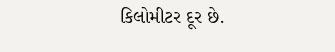કિલોમીટર દૂર છે.